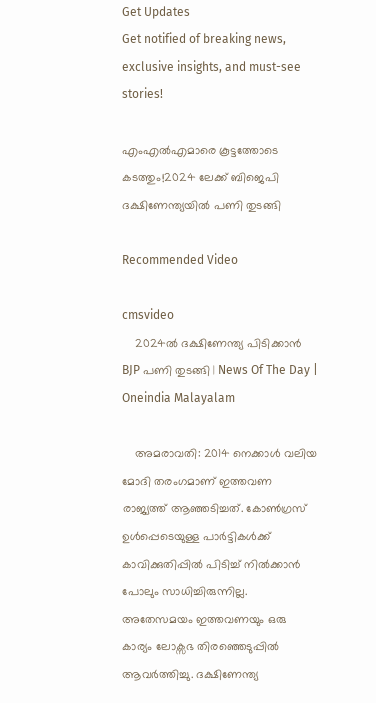Get Updates
Get notified of breaking news, exclusive insights, and must-see stories!

എംഎല്‍എമാരെ കൂട്ടത്തോടെ കടത്തും!2024 ലേക്ക് ബിജെപി ദക്ഷിണേന്ത്യയില്‍ പണി തുടങ്ങി

Recommended Video

cmsvideo
    2024ൽ ദക്ഷിണേന്ത്യ പിടിക്കാൻ BJP പണി തുടങ്ങി | News Of The Day | Oneindia Malayalam

    അമരാവതി: 2014 നെക്കാള്‍ വലിയ മോദി തരംഗമാണ് ഇത്തവണ രാജ്യത്ത് ആഞ്ഞടിച്ചത്. കോണ്‍ഗ്രസ് ഉള്‍പ്പെടെയുള്ള പാര്‍ട്ടികള്‍ക്ക് കാവിക്കുതിപ്പില്‍ പിടിച്ച് നില്‍ക്കാന്‍ പോലും സാധിച്ചിരുന്നില്ല. അതേസമയം ഇത്തവണയും ഒരു കാര്യം ലോക്സഭ തിരഞ്ഞെടുപ്പില്‍ ആവര്‍ത്തിച്ചു. ദക്ഷിണേന്ത്യ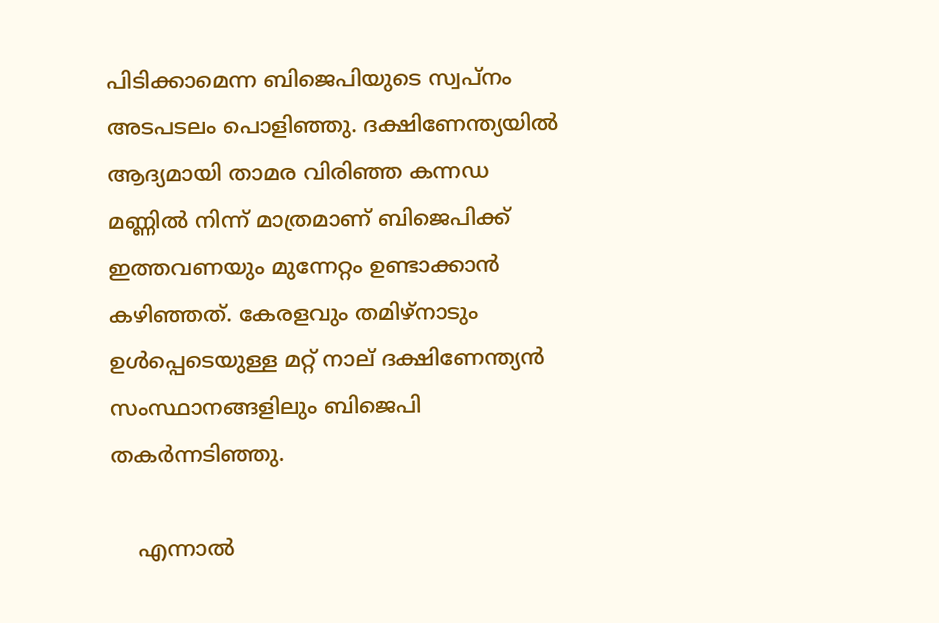പിടിക്കാമെന്ന ബിജെപിയുടെ സ്വപ്നം അടപടലം പൊളിഞ്ഞു. ദക്ഷിണേന്ത്യയില്‍ ആദ്യമായി താമര വിരിഞ്ഞ കന്നഡ മണ്ണില്‍ നിന്ന് മാത്രമാണ് ബിജെപിക്ക് ഇത്തവണയും മുന്നേറ്റം ഉണ്ടാക്കാന്‍ കഴിഞ്ഞത്. കേരളവും തമിഴ്നാടും ഉള്‍പ്പെടെയുള്ള മറ്റ് നാല് ദക്ഷിണേന്ത്യന്‍ സംസ്ഥാനങ്ങളിലും ബിജെപി തകര്‍ന്നടിഞ്ഞു.

    എന്നാല്‍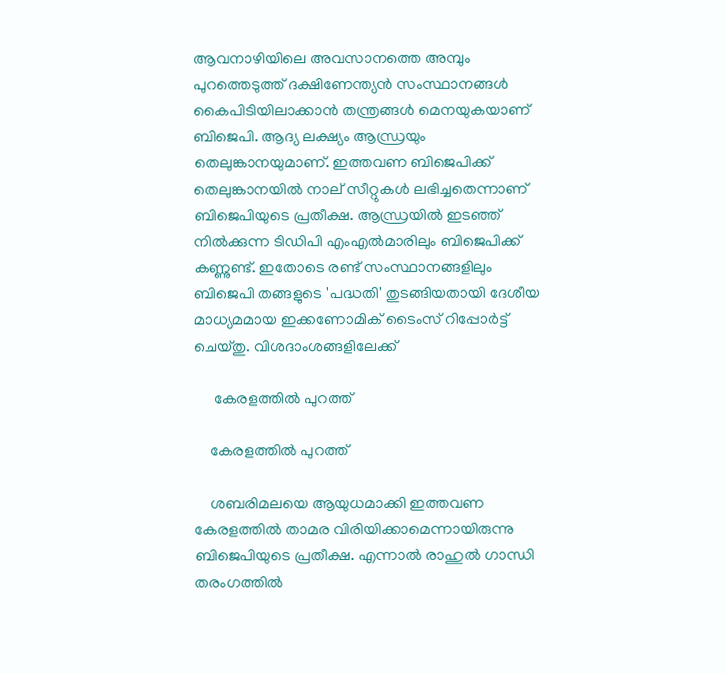ആവനാഴിയിലെ അവസാനത്തെ അമ്പും പുറത്തെടുത്ത് ദക്ഷിണേന്ത്യന്‍ സംസ്ഥാനങ്ങള്‍ കൈപിടിയിലാക്കാന്‍ തന്ത്രങ്ങള്‍ മെനയുകയാണ് ബിജെപി. ആദ്യ ലക്ഷ്യം ആന്ധ്രയും തെലുങ്കാനയുമാണ്. ഇത്തവണ ബിജെപിക്ക് തെലുങ്കാനയില്‍ നാല് സീറ്റുകള്‍ ലഭിച്ചതെന്നാണ് ബിജെപിയുടെ പ്രതീക്ഷ. ആന്ധ്രയില്‍ ഇടഞ്ഞ് നില്‍ക്കുന്ന ടിഡിപി എംഎല്‍മാരിലും ബിജെപിക്ക് കണ്ണുണ്ട്. ഇതോടെ രണ്ട് സംസ്ഥാനങ്ങളിലും ബിജെപി തങ്ങളുടെ 'പദ്ധതി' തുടങ്ങിയതായി ദേശീയ മാധ്യമമായ ഇക്കണോമിക് ടൈംസ് റിപ്പോര്‍ട്ട് ചെയ്തു. വിശദാംശങ്ങളിലേക്ക്

     കേരളത്തില്‍ പുറത്ത്

    കേരളത്തില്‍ പുറത്ത്

    ശബരിമലയെ ആയുധമാക്കി ഇത്തവണ കേരളത്തില്‍ താമര വിരിയിക്കാമെന്നായിരുന്നു ബിജെപിയുടെ പ്രതീക്ഷ. എന്നാല്‍ രാഹുല്‍ ഗാന്ധി തരംഗത്തില്‍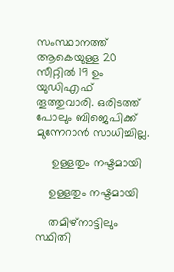സംസ്ഥാനത്ത് ആകെയുള്ള 20 സീറ്റില്‍ 19 ഉം യുഡിഎഫ് തൂത്തുവാരി. ഒരിടത്ത് പോലും ബിജെപിക്ക് മുന്നേറാന്‍ സാധിച്ചില്ല.

     ഉള്ളതും നഷ്ടമായി

    ഉള്ളതും നഷ്ടമായി

    തമിഴ്നാട്ടിലും സ്ഥിതി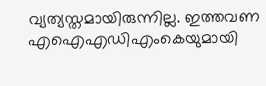വ്യത്യസ്തമായിരുന്നില്ല. ഇത്തവണ എഐഎഡിഎംകെയുമായി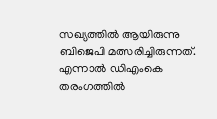സഖ്യത്തില്‍ ആയിരുന്നു ബിജെപി മത്സരിച്ചിരുന്നത്. എന്നാല്‍ ഡിഎംകെ തരംഗത്തില്‍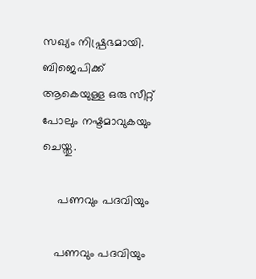സഖ്യം നിഷ്പ്രഭമായി. ബിജെപിക്ക് ആകെയുള്ള ഒരു സീറ്റ് പോലും നഷ്ടമാവുകയും ചെയ്തു.

     പണവും പദവിയും

    പണവും പദവിയും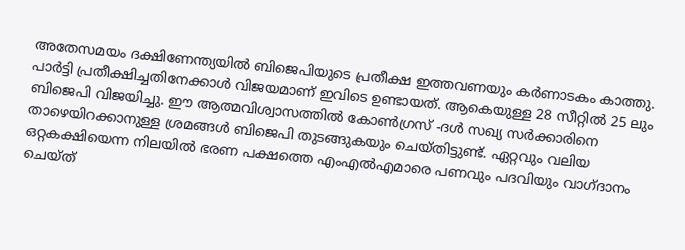അതേസമയം ദക്ഷിണേന്ത്യയില്‍ ബിജെപിയുടെ പ്രതീക്ഷ ഇത്തവണയും കര്‍ണാടകം കാത്തു. പാര്‍ട്ടി പ്രതീക്ഷിച്ചതിനേക്കാള്‍ വിജയമാണ് ഇവിടെ ഉണ്ടായത്. ആകെയുള്ള 28 സീറ്റില്‍ 25 ലും ബിജെപി വിജയിച്ചു. ഈ ആത്മവിശ്വാസത്തില്‍ കോണ്‍ഗ്രസ് -ദള്‍ സഖ്യ സര്‍ക്കാരിനെ താഴെയിറക്കാനുള്ള ശ്രമങ്ങള്‍ ബിജെപി തുടങ്ങുകയും ചെയ്തിട്ടുണ്ട്. ഏറ്റവും വലിയ ഒറ്റകക്ഷിയെന്ന നിലയില്‍ ഭരണ പക്ഷത്തെ എംഎല്‍എമാരെ പണവും പദവിയും വാഗ്ദാനം ചെയ്ത്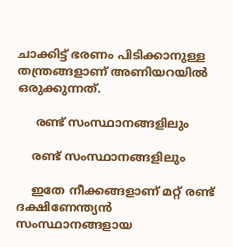ചാക്കിട്ട് ഭരണം പിടിക്കാനുള്ള തന്ത്രങ്ങളാണ് അണിയറയില്‍ ഒരുക്കുന്നത്.

     രണ്ട് സംസ്ഥാനങ്ങളിലും

    രണ്ട് സംസ്ഥാനങ്ങളിലും

    ഇതേ നീക്കങ്ങളാണ് മറ്റ് രണ്ട് ദക്ഷിണേന്ത്യന്‍ സംസ്ഥാനങ്ങളായ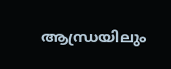ആന്ധ്രയിലും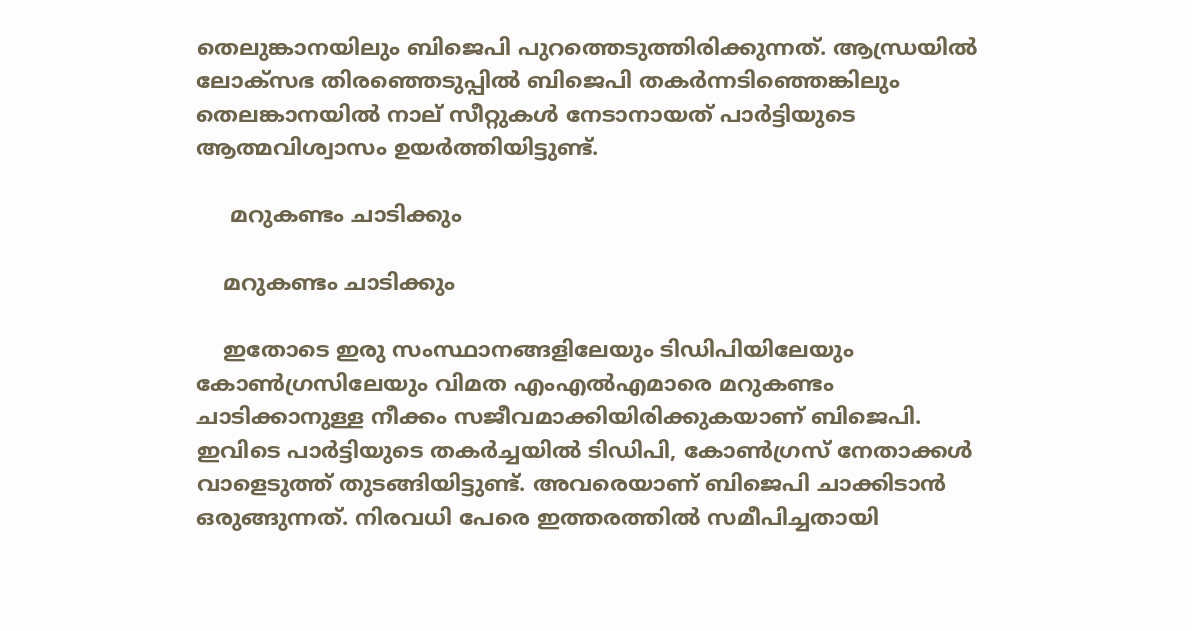തെലുങ്കാനയിലും ബിജെപി പുറത്തെടുത്തിരിക്കുന്നത്. ആന്ധ്രയില്‍ ലോക്സഭ തിരഞ്ഞെടുപ്പില്‍ ബിജെപി തകര്‍ന്നടിഞ്ഞെങ്കിലും തെലങ്കാനയില്‍ നാല് സീറ്റുകള്‍ നേടാനായത് പാര്‍ട്ടിയുടെ ആത്മവിശ്വാസം ഉയര്‍ത്തിയിട്ടുണ്ട്.

     മറുകണ്ടം ചാടിക്കും

    മറുകണ്ടം ചാടിക്കും

    ഇതോടെ ഇരു സംസ്ഥാനങ്ങളിലേയും ടിഡിപിയിലേയും കോണ്‍ഗ്രസിലേയും വിമത എംഎല്‍എമാരെ മറുകണ്ടം ചാടിക്കാനുള്ള നീക്കം സജീവമാക്കിയിരിക്കുകയാണ് ബിജെപി. ഇവിടെ പാര്‍ട്ടിയുടെ തകര്‍ച്ചയില്‍ ടിഡിപി, കോണ്‍ഗ്രസ് നേതാക്കള്‍ വാളെടുത്ത് തുടങ്ങിയിട്ടുണ്ട്. അവരെയാണ് ബിജെപി ചാക്കിടാന്‍ ഒരുങ്ങുന്നത്. നിരവധി പേരെ ഇത്തരത്തില്‍ സമീപിച്ചതായി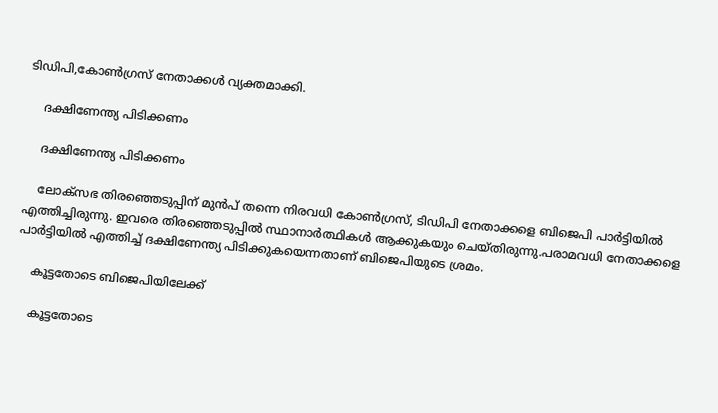ടിഡിപി,കോണ്‍ഗ്രസ് നേതാക്കള്‍ വ്യക്തമാക്കി.

    ദക്ഷിണേന്ത്യ പിടിക്കണം

    ദക്ഷിണേന്ത്യ പിടിക്കണം

    ലോക്സഭ തിരഞ്ഞെടുപ്പിന് മുന്‍പ് തന്നെ നിരവധി കോണ്‍ഗ്രസ്, ടിഡിപി നേതാക്കളെ ബിജെപി പാര്‍ട്ടിയില്‍ എത്തിച്ചിരുന്നു. ഇവരെ തിരഞ്ഞെടുപ്പില്‍ സ്ഥാനാര്‍ത്ഥികള്‍ ആക്കുകയും ചെയ്തിരുന്നു.പരാമവധി നേതാക്കളെ പാര്‍ട്ടിയില്‍ എത്തിച്ച് ദക്ഷിണേന്ത്യ പിടിക്കുകയെന്നതാണ് ബിജെപിയുടെ ശ്രമം.

    കൂട്ടതോടെ ബിജെപിയിലേക്ക്

    കൂട്ടതോടെ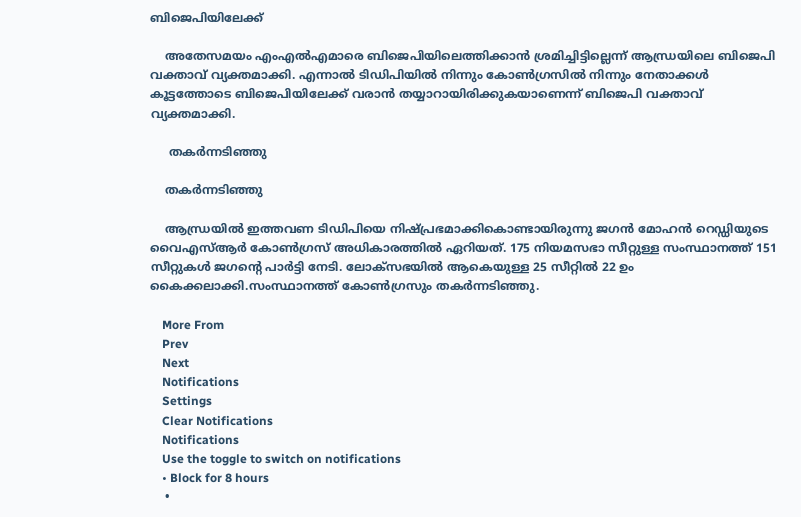ബിജെപിയിലേക്ക്

    അതേസമയം എംഎല്‍എമാരെ ബിജെപിയിലെത്തിക്കാന്‍ ശ്രമിച്ചിട്ടില്ലെന്ന് ആന്ധ്രയിലെ ബിജെപി വക്താവ് വ്യക്തമാക്കി. എന്നാല്‍ ടിഡിപിയില്‍ നിന്നും കോണ്‍ഗ്രസില്‍ നിന്നും നേതാക്കള്‍ കൂട്ടത്തോടെ ബിജെപിയിലേക്ക് വരാന്‍ തയ്യാറായിരിക്കുകയാണെന്ന് ബിജെപി വക്താവ് വ്യക്തമാക്കി.

     തകര്‍ന്നടിഞ്ഞു

    തകര്‍ന്നടിഞ്ഞു

    ആന്ധ്രയില്‍ ഇത്തവണ ടിഡിപിയെ നിഷ്പ്രഭമാക്കികൊണ്ടായിരുന്നു ജഗന്‍ മോഹന്‍ റെഡ്ഡിയുടെ വൈഎസ്ആര്‍ കോണ്‍ഗ്രസ് അധികാരത്തില്‍ ഏറിയത്. 175 നിയമസഭാ സീറ്റുള്ള സംസ്ഥാനത്ത് 151 സീറ്റുകള്‍ ജഗന്‍റെ പാര്‍ട്ടി നേടി. ലോക്സഭയില്‍ ആകെയുള്ള 25 സീറ്റില്‍ 22 ഉം കൈക്കലാക്കി.സംസ്ഥാനത്ത് കോണ്‍ഗ്രസും തകര്‍ന്നടിഞ്ഞു.

    More From
    Prev
    Next
    Notifications
    Settings
    Clear Notifications
    Notifications
    Use the toggle to switch on notifications
    • Block for 8 hours
    •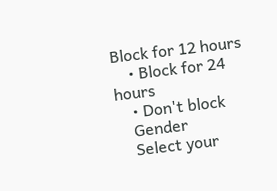Block for 12 hours
    • Block for 24 hours
    • Don't block
    Gender
    Select your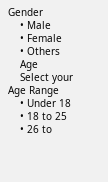Gender
    • Male
    • Female
    • Others
    Age
    Select your Age Range
    • Under 18
    • 18 to 25
    • 26 to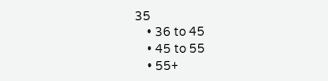35
    • 36 to 45
    • 45 to 55
    • 55+